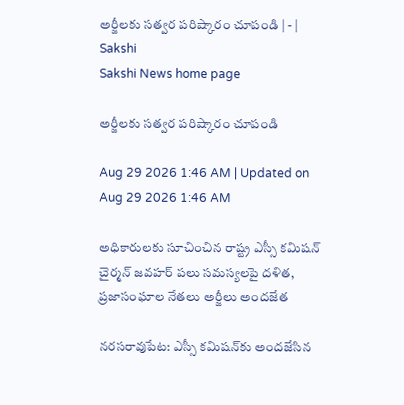అర్జీలకు సత్వర పరిష్కారం చూపండి | - | Sakshi
Sakshi News home page

అర్జీలకు సత్వర పరిష్కారం చూపండి

Aug 29 2026 1:46 AM | Updated on Aug 29 2026 1:46 AM

అధికారులకు సూచించిన రాష్ట్ర ఎస్సీ కమిషన్‌ చైర్మన్‌ జవహర్‌ పలు సమస్యలపై దళిత, ప్రజాసంఘాల నేతలు అర్జీలు అందజేత

నరసరావుపేట: ఎస్సీ కమిషన్‌కు అందజేసిన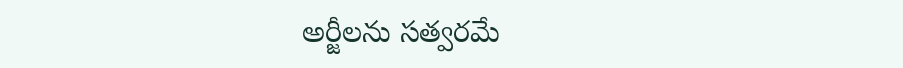అర్జీలను సత్వరమే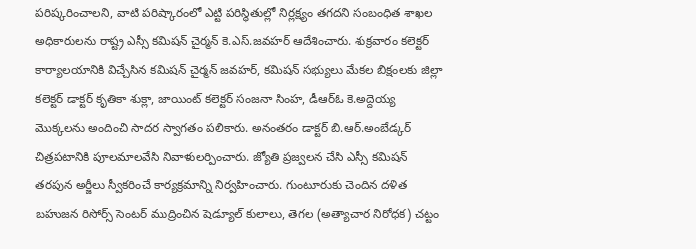పరిష్కరించాలని, వాటి పరిష్కారంలో ఎట్టి పరిస్థితుల్లో నిర్లక్ష్యం తగదని సంబంధిత శాఖల అధికారులను రాష్ట్ర ఎస్సీ కమిషన్‌ చైర్మన్‌ కె.ఎస్‌.జవహర్‌ ఆదేశించారు. శుక్రవారం కలెక్టర్‌ కార్యాలయానికి విచ్చేసిన కమిషన్‌ చైర్మన్‌ జవహర్‌, కమిషన్‌ సభ్యులు మేకల బిక్షంలకు జిల్లా కలెక్టర్‌ డాక్టర్‌ కృతికా శుక్లా, జాయింట్‌ కలెక్టర్‌ సంజనా సింహ, డీఆర్‌ఓ కె.అద్దెయ్య మొక్కలను అందించి సాదర స్వాగతం పలికారు. అనంతరం డాక్టర్‌ బి.ఆర్‌.అంబేడ్కర్‌ చిత్రపటానికి పూలమాలవేసి నివాళులర్పించారు. జ్యోతి ప్రజ్వలన చేసి ఎస్సీ కమిషన్‌ తరపున అర్జీలు స్వీకరించే కార్యక్రమాన్ని నిర్వహించారు. గుంటూరుకు చెందిన దళిత బహుజన రిసోర్స్‌ సెంటర్‌ ముద్రించిన షెడ్యూల్‌ కులాలు, తెగల (అత్యాచార నిరోధక) చట్టం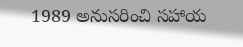1989 అనుసరించి సహాయ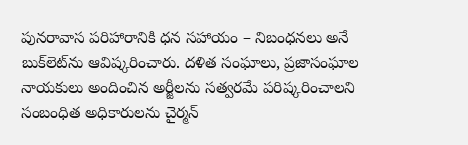పునరావాస పరిహారానికి ధన సహాయం – నిబంధనలు అనే బుక్‌లెట్‌ను ఆవిష్కరించారు. దళిత సంఘాలు, ప్రజాసంఘాల నాయకులు అందించిన అర్జీలను సత్వరమే పరిష్కరించాలని సంబంధిత అధికారులను చైర్మన్‌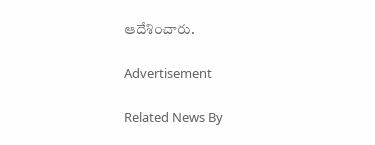ఆదేశించారు.

Advertisement

Related News By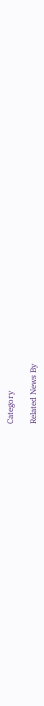Category

Related News By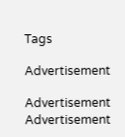Tags

Advertisement

Advertisement
Advertisement